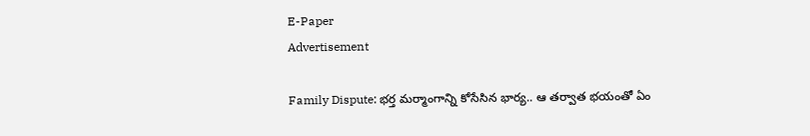E-Paper
Advertisement

Family Dispute: భర్త మర్మాంగాన్ని కోసేసిన భార్య.. ఆ తర్వాత భయంతో ఏం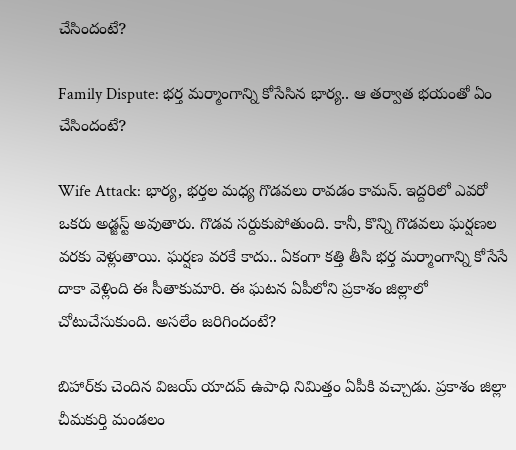చేసిందంటే?

Family Dispute: భర్త మర్మాంగాన్ని కోసేసిన భార్య.. ఆ తర్వాత భయంతో ఏం చేసిందంటే?

Wife Attack: భార్య, భర్తల మధ్య గొడవలు రావడం కామన్. ఇద్దరిలో ఎవరో ఒకరు అడ్జస్ట్ అవుతారు. గొడవ సర్దుకుపోతుంది. కానీ, కొన్ని గొడవలు ఘర్షణల వరకు వెళ్లుతాయి. ఘర్షణ వరకే కాదు.. ఏకంగా కత్తి తీసి భర్త మర్మాంగాన్ని కోసేసే దాకా వెళ్లింది ఈ సీతాకుమారి. ఈ ఘటన ఏపీలోని ప్రకాశం జిల్లాలో చోటుచేసుకుంది. అసలేం జరిగిందంటే?

బిహార్‌కు చెందిన విజయ్ యాదవ్ ఉపాధి నిమిత్తం ఏపీకి వచ్చాడు. ప్రకాశం జిల్లా చీమకుర్తి మండలం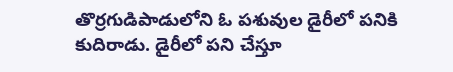తొర్రగుడిపాడులోని ఓ పశువుల డైరీలో పనికి కుదిరాడు. డైరీలో పని చేస్తూ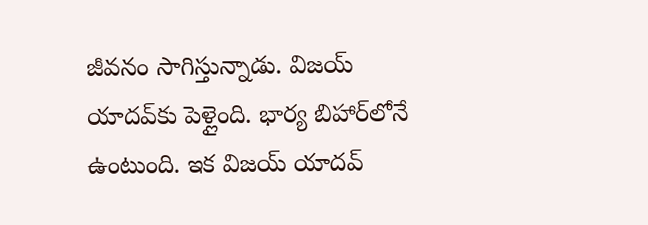జీవనం సాగిస్తున్నాడు. విజయ్ యాదవ్‌కు పెళ్లైంది. భార్య బిహార్‌లోనే ఉంటుంది. ఇక విజయ్ యాదవ్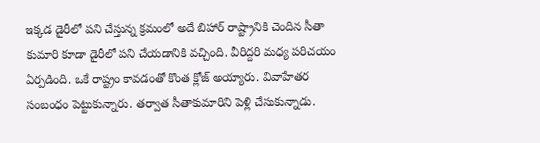ఇక్కడ డైరీలో పని చేస్తున్న క్రమంలో అదే బిహార్ రాష్ట్రానికి చెందిన సీతా కుమారి కూడా డైరీలో పని చేయడానికి వచ్చింది. వీరిద్దరి మధ్య పరిచయం ఏర్పడింది. ఒకే రాష్ట్రం కావడంతో కొంత క్లోజ్ అయ్యారు. వివాహేతర సంబంధం పెట్టుకున్నారు. తర్వాత సీతాకుమారిని పెళ్లి చేసుకున్నాడు.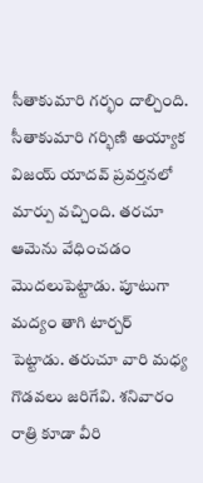సీతాకుమారి గర్భం దాల్చింది. సీతాకుమారి గర్భిణి అయ్యాక విజయ్ యాదవ్ ప్రవర్తనలో మార్పు వచ్చింది. తరచూ ఆమెను వేధించడం మొదలుపెట్టాడు. పూటుగా మద్యం తాగి టార్చర్ పెట్టాడు. తరుచూ వారి మధ్య గొడవలు జరిగేవి. శనివారం రాత్రి కూడా వీరి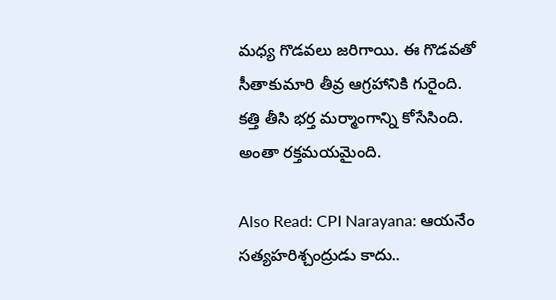మధ్య గొడవలు జరిగాయి. ఈ గొడవతో సీతాకుమారి తీవ్ర ఆగ్రహానికి గురైంది. కత్తి తీసి భర్త మర్మాంగాన్ని కోసేసింది. అంతా రక్తమయమైంది.

Also Read: CPI Narayana: ఆయనేం సత్యహరిశ్చంద్రుడు కాదు..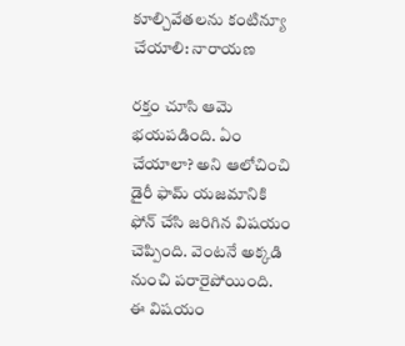కూల్చివేతలను కంటిన్యూ చేయాలి: నారాయణ

రక్తం చూసి ఆమె భయపడింది. ఏం చేయాలా? అని ఆలోచించి డైరీ ఫామ్ యజమానికి ఫోన్ చేసి జరిగిన విషయం చెప్పింది. వెంటనే అక్కడి నుంచి పరారైపోయింది. ఈ విషయం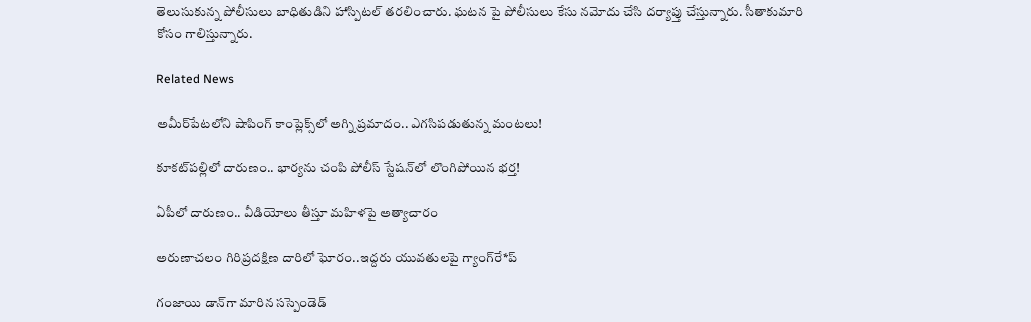తెలుసుకున్న పోలీసులు బాధితుడిని హాస్పిటల్ తరలించారు. ఘటన పై పోలీసులు కేసు నమోదు చేసి దర్యాప్తు చేస్తున్నారు. సీతాకుమారి కోసం గాలిస్తున్నారు.

Related News

అమీర్‌పేటలోని షాపింగ్ కాంప్లెక్స్‌లో అగ్ని ప్రమాదం.. ఎగసిపడుతున్న మంటలు!

కూకట్‌పల్లిలో దారుణం.. భార్యను చంపి పోలీస్ స్టేషన్‌లో లొంగిపోయిన భర్త!

ఏపీలో దారుణం.. వీడియోలు తీస్తూ మ‌హిళ‌పై అత్యాచారం

అరుణాచలం గిరిప్రదక్షిణ దారిలో ఘోరం..ఇద్దరు యువతులపై గ్యాంగ్‌రే*ప్

గంజాయి డాన్‌గా మారిన సస్పెండెడ్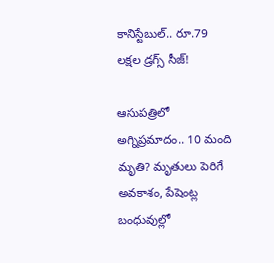కానిస్టేబుల్.. రూ.79 లక్షల డ్రగ్స్ సీజ్!

ఆసుపత్రిలో అగ్నిప్రమాదం.. 10 మంది మృతి? మృతులు పెరిగే అవకాశం, పేషెంట్ల బంధువుల్లో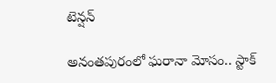టెన్షన్

అనంతపురంలో ఘరానా మోసం.. స్టాక్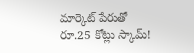మార్కెట్ పేరుతో రూ.25 కోట్లు స్కామ్!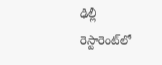ఢిల్లీ రెస్టారెంట్‌లో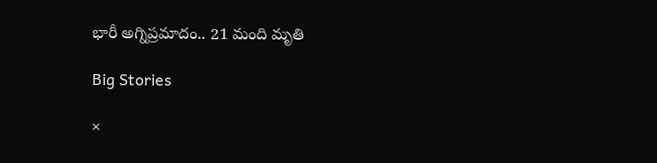భారీ అగ్నిప్రమాదం.. 21 మంది మృతి

Big Stories

×